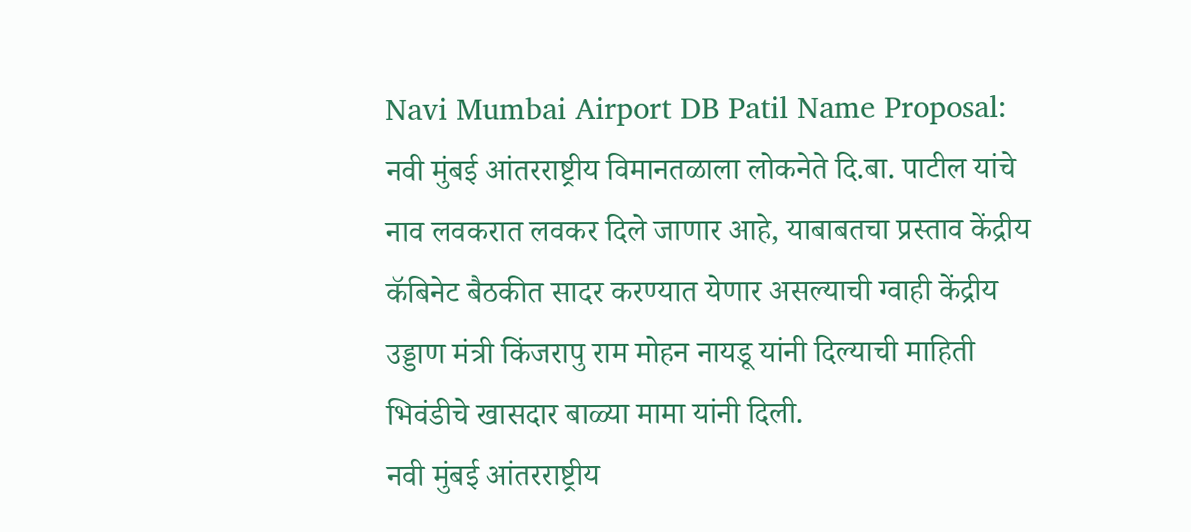Navi Mumbai Airport DB Patil Name Proposal: नवी मुंबई आंतरराष्ट्रीय विमानतळाला लोकनेते दि.बा. पाटील यांचे नाव लवकरात लवकर दिले जाणार आहे, याबाबतचा प्रस्ताव केंद्रीय कॅबिनेट बैठकीत सादर करण्यात येणार असल्याची ग्वाही केंद्रीय उड्डाण मंत्री किंजरापु राम मोहन नायडू यांनी दिल्याची माहिती भिवंडीचे खासदार बाळ्या मामा यांनी दिली.
नवी मुंबई आंतरराष्ट्रीय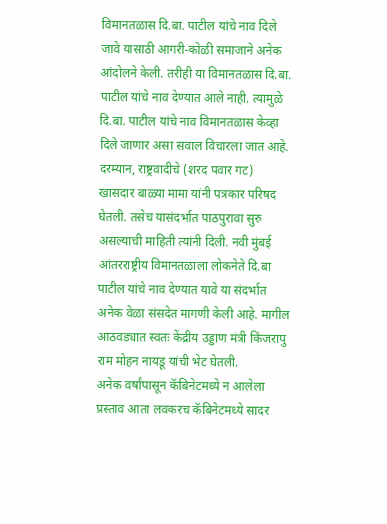विमानतळास दि.बा. पाटील यांचे नाव दिले जावे यासाठी आगरी-कोळी समाजाने अनेक आंदोलने केली. तरीही या विमानतळास दि.बा. पाटील यांचे नाव देण्यात आले नाही. त्यामुळे दि.बा. पाटील यांचे नाव विमानतळास केव्हा दिले जाणार असा सवाल विचारला जात आहे. दरम्यान, राष्ट्रवादीचे (शरद पवार गट) खासदार बाळ्या मामा यांनी पत्रकार परिषद घेतली. तसेच यासंदर्भात पाठपुरावा सुरु असल्याची माहिती त्यांनी दिली. नवी मुंबई आंतरराष्ट्रीय विमानतळाला लोकनेते दि.बा पाटील यांचे नाव देण्यात यावे या संदर्भात अनेक वेळा संसदेत मागणी केली आहे. मागील आठवड्यात स्वतः केंद्रीय उड्डाण मंत्री किंजरापु राम मोहन नायडू यांची भेट घेतली.
अनेक वर्षांपासून कॅबिनेटमध्ये न आलेला प्रस्ताव आता लवकरच कॅबिनेटमध्ये सादर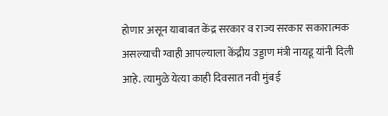होणार असून याबाबत केंद्र सरकार व राज्य सरकार सकारात्मक असल्याची ग्वाही आपल्याला केंद्रीय उड्डाण मंत्री नायडू यांनी दिली आहे. त्यामुळे येत्या काही दिवसात नवी मुंबई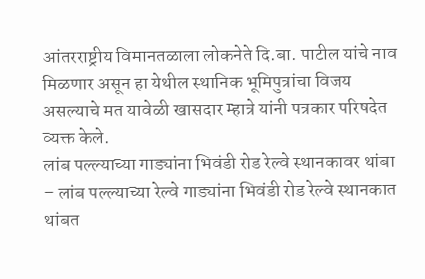आंतरराष्ट्रीय विमानतळाला लोकनेते दि.बा. पाटील यांचे नाव मिळणार असून हा येथील स्थानिक भूमिपुत्रांचा विजय असल्याचे मत यावेळी खासदार म्हात्रे यांनी पत्रकार परिषदेत व्यक्त केले.
लांब पल्ल्याच्या गाड्यांना भिवंडी रोड रेल्वे स्थानकावर थांबा
– लांब पल्ल्याच्या रेल्वे गाड्यांना भिवंडी रोड रेल्वे स्थानकात थांबत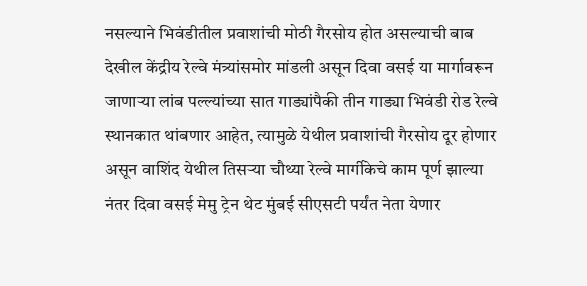नसल्याने भिवंडीतील प्रवाशांची मोठी गैरसोय होत असल्याची बाब देखील केंद्रीय रेल्वे मंत्र्यांसमोर मांडली असून दिवा वसई या मार्गावरून जाणाऱ्या लांब पल्ल्यांच्या सात गाड्यांपैकी तीन गाड्या भिवंडी रोड रेल्वे स्थानकात थांबणार आहेत, त्यामुळे येथील प्रवाशांची गैरसोय दूर होणार असून वाशिंद येथील तिसऱ्या चौथ्या रेल्वे मार्गीकेचे काम पूर्ण झाल्या नंतर दिवा वसई मेमु ट्रेन थेट मुंबई सीएसटी पर्यंत नेता येणार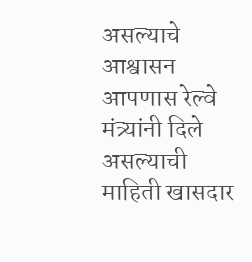असल्याचे आश्वासन आपणास रेल्वे मंत्र्यांनी दिले असल्याची माहिती खासदार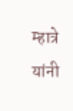म्हात्रे यांनी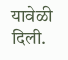यावेळी दिली.